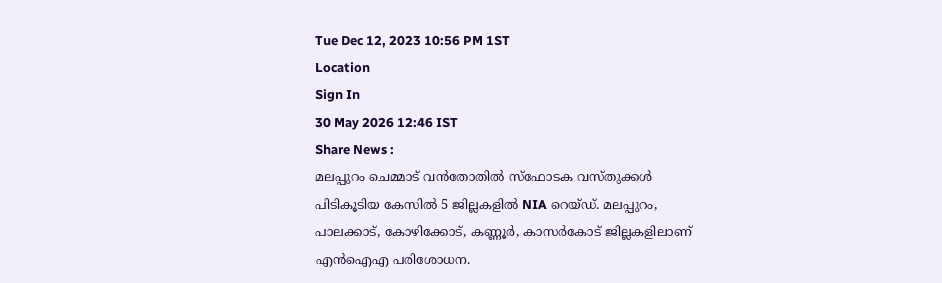Tue Dec 12, 2023 10:56 PM 1ST
Location
Sign In
30 May 2026 12:46 IST
Share News :
മലപ്പുറം ചെമ്മാട് വൻതോതിൽ സ്ഫോടക വസ്തുക്കൾ പിടികൂടിയ കേസിൽ 5 ജില്ലകളിൽ NIA റെയ്ഡ്. മലപ്പുറം, പാലക്കാട്, കോഴിക്കോട്, കണ്ണൂർ, കാസർകോട് ജില്ലകളിലാണ് എൻഐഎ പരിശോധന.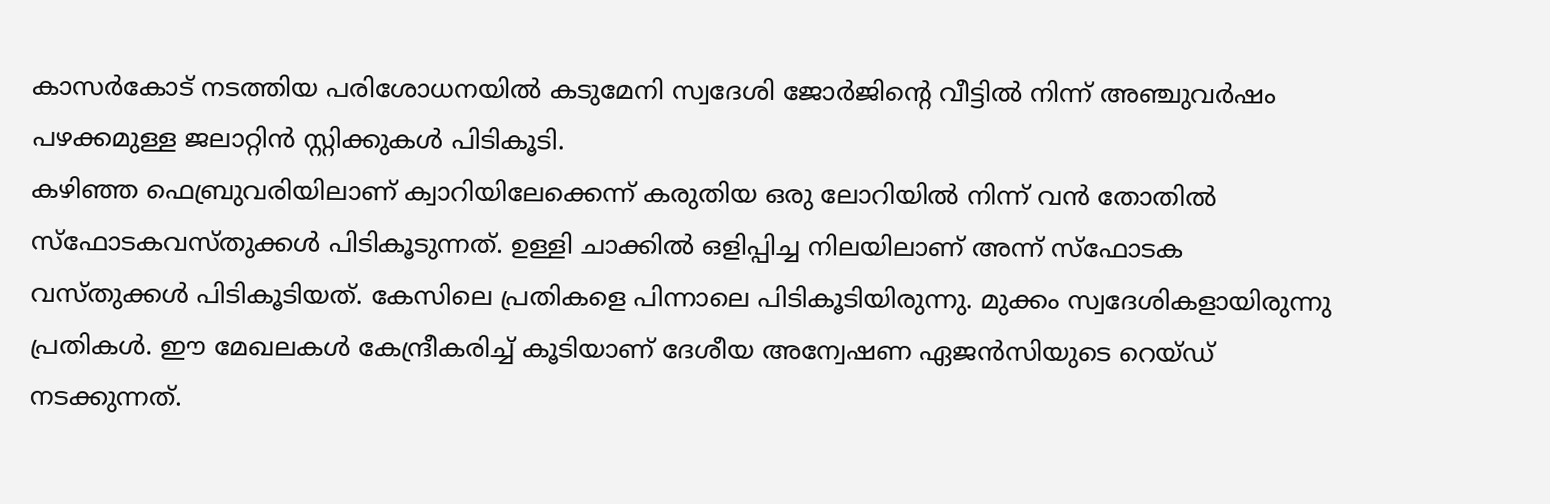കാസർകോട് നടത്തിയ പരിശോധനയിൽ കടുമേനി സ്വദേശി ജോർജിന്റെ വീട്ടിൽ നിന്ന് അഞ്ചുവർഷം പഴക്കമുള്ള ജലാറ്റിൻ സ്റ്റിക്കുകൾ പിടികൂടി.
കഴിഞ്ഞ ഫെബ്രുവരിയിലാണ് ക്വാറിയിലേക്കെന്ന് കരുതിയ ഒരു ലോറിയിൽ നിന്ന് വൻ തോതിൽ സ്ഫോടകവസ്തുക്കൾ പിടികൂടുന്നത്. ഉള്ളി ചാക്കിൽ ഒളിപ്പിച്ച നിലയിലാണ് അന്ന് സ്ഫോടക വസ്തുക്കൾ പിടികൂടിയത്. കേസിലെ പ്രതികളെ പിന്നാലെ പിടികൂടിയിരുന്നു. മുക്കം സ്വദേശികളായിരുന്നു പ്രതികൾ. ഈ മേഖലകൾ കേന്ദ്രീകരിച്ച് കൂടിയാണ് ദേശീയ അന്വേഷണ ഏജൻസിയുടെ റെയ്ഡ് നടക്കുന്നത്.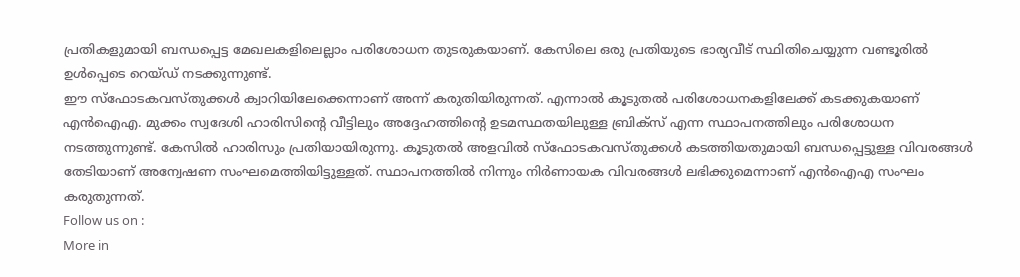പ്രതികളുമായി ബന്ധപ്പെട്ട മേഖലകളിലെല്ലാം പരിശോധന തുടരുകയാണ്. കേസിലെ ഒരു പ്രതിയുടെ ഭാര്യവീട് സ്ഥിതിചെയ്യുന്ന വണ്ടൂരിൽ ഉൾപ്പെടെ റെയ്ഡ് നടക്കുന്നുണ്ട്.
ഈ സ്ഫോടകവസ്തുക്കൾ ക്വാറിയിലേക്കെന്നാണ് അന്ന് കരുതിയിരുന്നത്. എന്നാൽ കൂടുതൽ പരിശോധനകളിലേക്ക് കടക്കുകയാണ് എൻഐഎ. മുക്കം സ്വദേശി ഹാരിസിന്റെ വീട്ടിലും അദ്ദേഹത്തിന്റെ ഉടമസ്ഥതയിലുള്ള ബ്രിക്സ് എന്ന സ്ഥാപനത്തിലും പരിശോധന നടത്തുന്നുണ്ട്. കേസിൽ ഹാരിസും പ്രതിയായിരുന്നു. കൂടുതൽ അളവിൽ സ്ഫോടകവസ്തുക്കൾ കടത്തിയതുമായി ബന്ധപ്പെട്ടുള്ള വിവരങ്ങൾ തേടിയാണ് അന്വേഷണ സംഘമെത്തിയിട്ടുള്ളത്. സ്ഥാപനത്തിൽ നിന്നും നിർണായക വിവരങ്ങൾ ലഭിക്കുമെന്നാണ് എൻഐഎ സംഘം കരുതുന്നത്.
Follow us on :
More in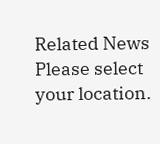Related News
Please select your location.